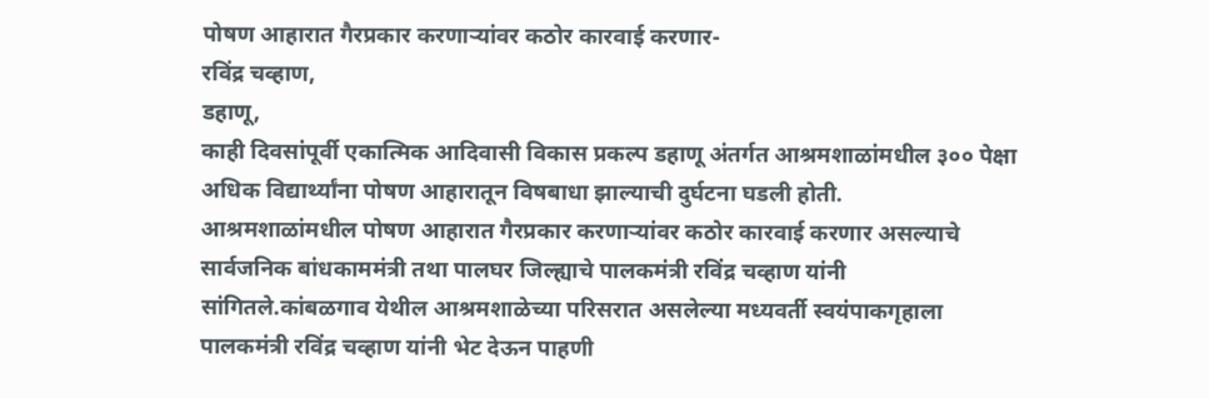पोषण आहारात गैरप्रकार करणाऱ्यांवर कठोर कारवाई करणार-
रविंद्र चव्हाण,
डहाणू,
काही दिवसांपूर्वी एकात्मिक आदिवासी विकास प्रकल्प डहाणू अंतर्गत आश्रमशाळांमधील ३०० पेक्षा अधिक विद्यार्थ्यांना पोषण आहारातून विषबाधा झाल्याची दुर्घटना घडली होती.
आश्रमशाळांमधील पोषण आहारात गैरप्रकार करणाऱ्यांवर कठोर कारवाई करणार असल्याचे सार्वजनिक बांधकाममंत्री तथा पालघर जिल्ह्याचे पालकमंत्री रविंद्र चव्हाण यांनी सांगितले.कांबळगाव येथील आश्रमशाळेच्या परिसरात असलेल्या मध्यवर्ती स्वयंपाकगृहाला पालकमंत्री रविंद्र चव्हाण यांनी भेट देऊन पाहणी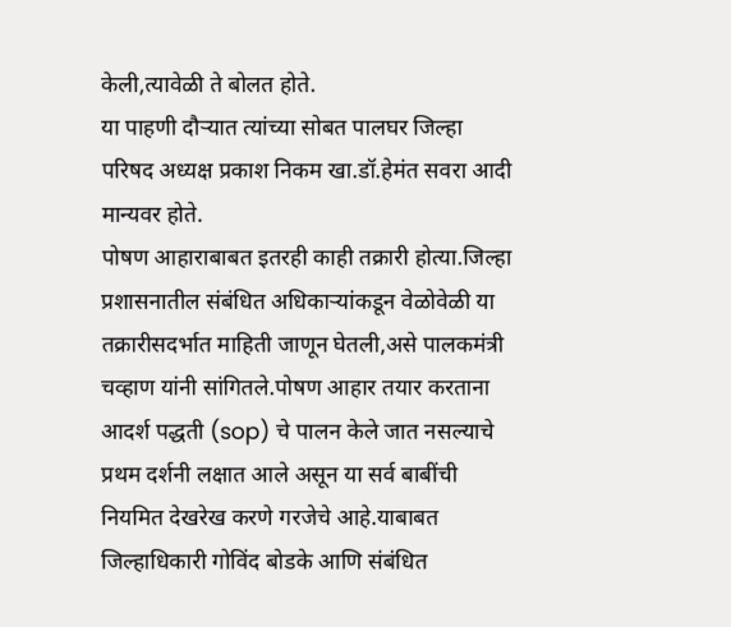केली,त्यावेळी ते बोलत होते.
या पाहणी दौऱ्यात त्यांच्या सोबत पालघर जिल्हा परिषद अध्यक्ष प्रकाश निकम खा.डॉ.हेमंत सवरा आदी मान्यवर होते.
पोषण आहाराबाबत इतरही काही तक्रारी होत्या.जिल्हा प्रशासनातील संबंधित अधिकाऱ्यांकडून वेळोवेळी या तक्रारीसदर्भात माहिती जाणून घेतली,असे पालकमंत्री चव्हाण यांनी सांगितले.पोषण आहार तयार करताना आदर्श पद्धती (sop) चे पालन केले जात नसल्याचे प्रथम दर्शनी लक्षात आले असून या सर्व बाबींची नियमित देखरेख करणे गरजेचे आहे.याबाबत जिल्हाधिकारी गोविंद बोडके आणि संबंधित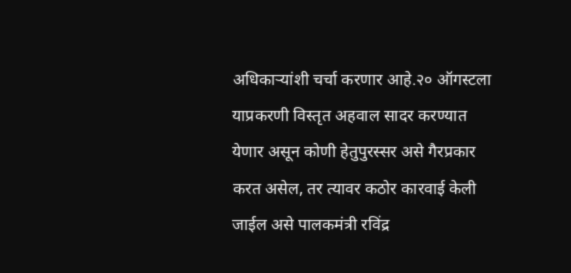अधिकाऱ्यांशी चर्चा करणार आहे.२० ऑगस्टला याप्रकरणी विस्तृत अहवाल सादर करण्यात येणार असून कोणी हेतुपुरस्सर असे गैरप्रकार करत असेल, तर त्यावर कठोर कारवाई केली जाईल असे पालकमंत्री रविंद्र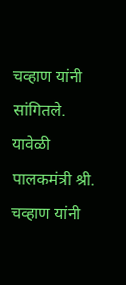चव्हाण यांनी सांगितले.
यावेळी पालकमंत्री श्री. चव्हाण यांनी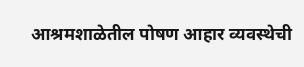आश्रमशाळेतील पोषण आहार व्यवस्थेची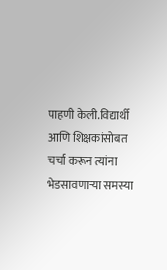पाहणी केली.विद्यार्थी आणि शिक्षकांसोबत चर्चा करून त्यांना भेडसावणाऱ्या समस्या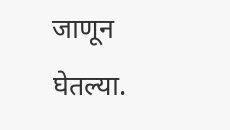जाणून घेतल्या.